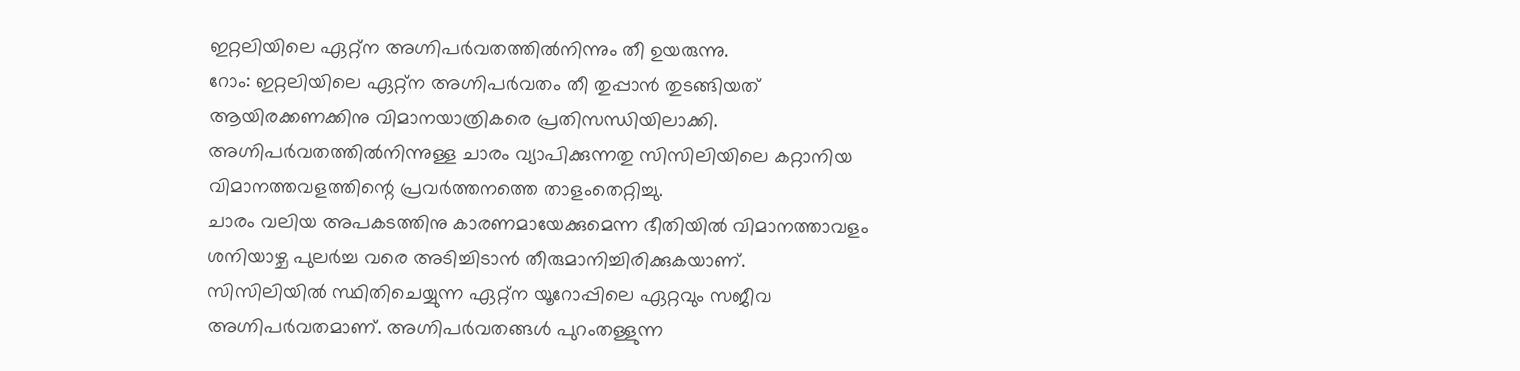ഇറ്റലിയിലെ ഏറ്റ്ന അഗ്നിപർവതത്തിൽനിന്നും തീ ഉയരുന്നു.
റോം: ഇറ്റലിയിലെ ഏറ്റ്ന അഗ്നിപർവതം തീ തുപ്പാൻ തുടങ്ങിയത് ആയിരക്കണക്കിനു വിമാനയാത്രികരെ പ്രതിസന്ധിയിലാക്കി. അഗ്നിപർവതത്തിൽനിന്നുള്ള ചാരം വ്യാപിക്കുന്നതു സിസിലിയിലെ കറ്റാനിയ വിമാനത്തവളത്തിന്റെ പ്രവർത്തനത്തെ താളംതെറ്റിച്ചു.
ചാരം വലിയ അപകടത്തിനു കാരണമായേക്കുമെന്ന ഭീതിയിൽ വിമാനത്താവളം ശനിയാഴ്ച പുലർച്ച വരെ അടിച്ചിടാൻ തീരുമാനിച്ചിരിക്കുകയാണ്.
സിസിലിയിൽ സ്ഥിതിചെയ്യുന്ന ഏറ്റ്ന യൂറോപ്പിലെ ഏറ്റവും സജീവ അഗ്നിപർവതമാണ്. അഗ്നിപർവതങ്ങൾ പുറംതള്ളുന്ന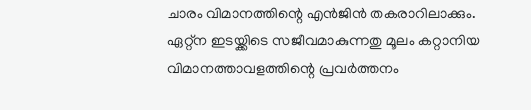ചാരം വിമാനത്തിന്റെ എൻജിൻ തകരാറിലാക്കും.
ഏറ്റ്ന ഇടയ്ക്കിടെ സജീവമാകുന്നതു മൂലം കറ്റാനിയ വിമാനത്താവളത്തിന്റെ പ്രവർത്തനം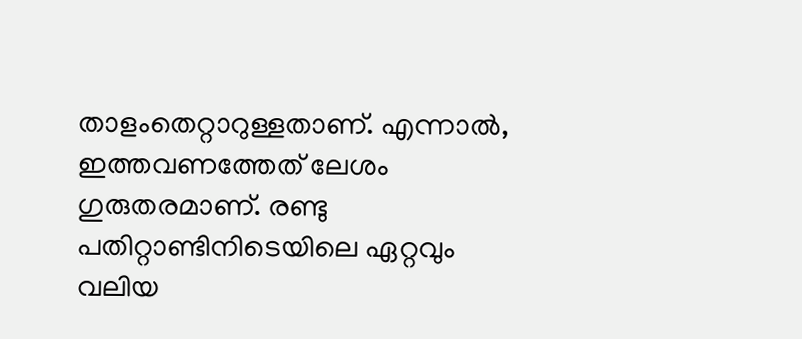താളംതെറ്റാറുള്ളതാണ്. എന്നാൽ, ഇത്തവണത്തേത് ലേശം ഗുരുതരമാണ്. രണ്ടു പതിറ്റാണ്ടിനിടെയിലെ ഏറ്റവും വലിയ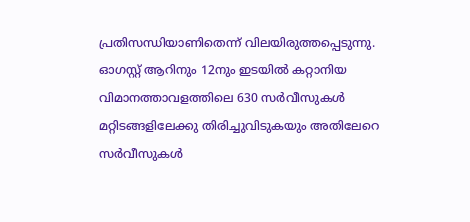പ്രതിസന്ധിയാണിതെന്ന് വിലയിരുത്തപ്പെടുന്നു.
ഓഗസ്റ്റ് ആറിനും 12നും ഇടയിൽ കറ്റാനിയ വിമാനത്താവളത്തിലെ 630 സർവീസുകൾ മറ്റിടങ്ങളിലേക്കു തിരിച്ചുവിടുകയും അതിലേറെ സർവീസുകൾ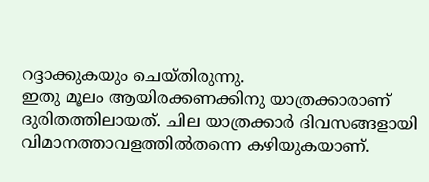റദ്ദാക്കുകയും ചെയ്തിരുന്നു.
ഇതു മൂലം ആയിരക്കണക്കിനു യാത്രക്കാരാണ് ദുരിതത്തിലായത്. ചില യാത്രക്കാർ ദിവസങ്ങളായി വിമാനത്താവളത്തിൽതന്നെ കഴിയുകയാണ്.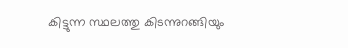കിട്ടുന്ന സ്ഥലത്തു കിടന്നുറങ്ങിയും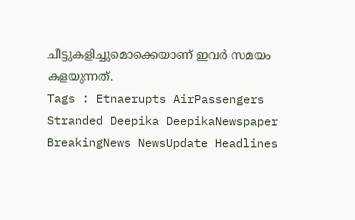ചീട്ടുകളിച്ചുമൊക്കെയാണ് ഇവർ സമയം കളയുന്നത്.
Tags : Etnaerupts AirPassengers Stranded Deepika DeepikaNewspaper BreakingNews NewsUpdate Headlines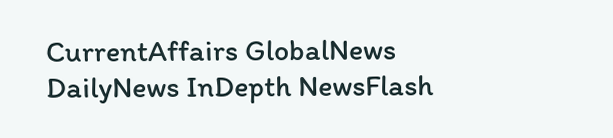CurrentAffairs GlobalNews DailyNews InDepth NewsFlash